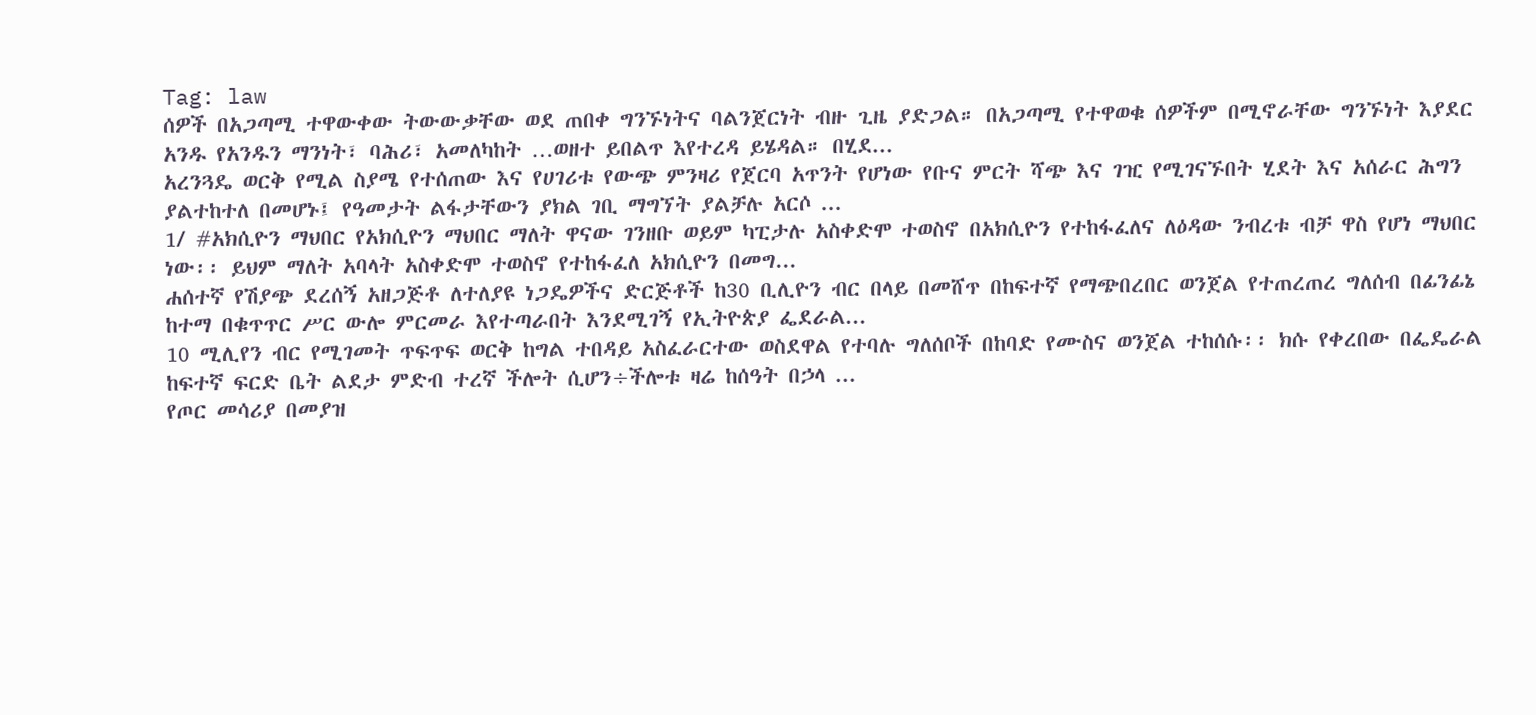Tag: law
ሰዎች በአጋጣሚ ተዋውቀው ትውውቃቸው ወደ ጠበቀ ግንኙነትና ባልንጀርነት ብዙ ጊዜ ያድጋል። በአጋጣሚ የተዋወቁ ሰዎችም በሚኖራቸው ግንኙነት እያደር አንዱ የአንዱን ማንነት፣ ባሕሪ፣ አመለካከት …ወዘተ ይበልጥ እየተረዳ ይሄዳል። በሂደ...
አረንጓዴ ወርቅ የሚል ስያሜ የተሰጠው እና የሀገሪቱ የውጭ ምንዛሪ የጀርባ አጥንት የሆነው የቡና ምርት ሻጭ እና ገዢ የሚገናኙበት ሂደት እና አሰራር ሕግን ያልተከተለ በመሆኑ፤ የዓመታት ልፋታቸውን ያክል ገቢ ማግኘት ያልቻሉ አርሶ ...
1/ #አክሲዮን ማህበር የአክሲዮን ማህበር ማለት ዋናው ገንዘቡ ወይም ካፒታሉ አስቀድሞ ተወስኖ በአክሲዮን የተከፋፈለና ለዕዳው ንብረቱ ብቻ ዋስ የሆነ ማህበር ነው፡፡ ይህም ማለት አባላት አስቀድሞ ተወስኖ የተከፋፈለ አክሲዮን በመግ...
ሐሰተኛ የሽያጭ ደረሰኝ አዘጋጅቶ ለተለያዩ ነጋዴዎችና ድርጅቶች ከ30 ቢሊዮን ብር በላይ በመሸጥ በከፍተኛ የማጭበረበር ወንጀል የተጠረጠረ ግለሰብ በፊንፊኔ ከተማ በቁጥጥር ሥር ውሎ ምርመራ እየተጣራበት እንደሚገኝ የኢትዮጵያ ፌደራል...
10 ሚሊየን ብር የሚገመት ጥፍጥፍ ወርቅ ከግል ተበዳይ አስፈራርተው ወስደዋል የተባሉ ግለሰቦች በከባድ የሙስና ወንጀል ተከሰሱ፡፡ ክሱ የቀረበው በፌዴራል ከፍተኛ ፍርድ ቤት ልደታ ምድብ ተረኛ ችሎት ሲሆን÷ችሎቱ ዛሬ ከሰዓት በኃላ ...
የጦር መሳሪያ በመያዝ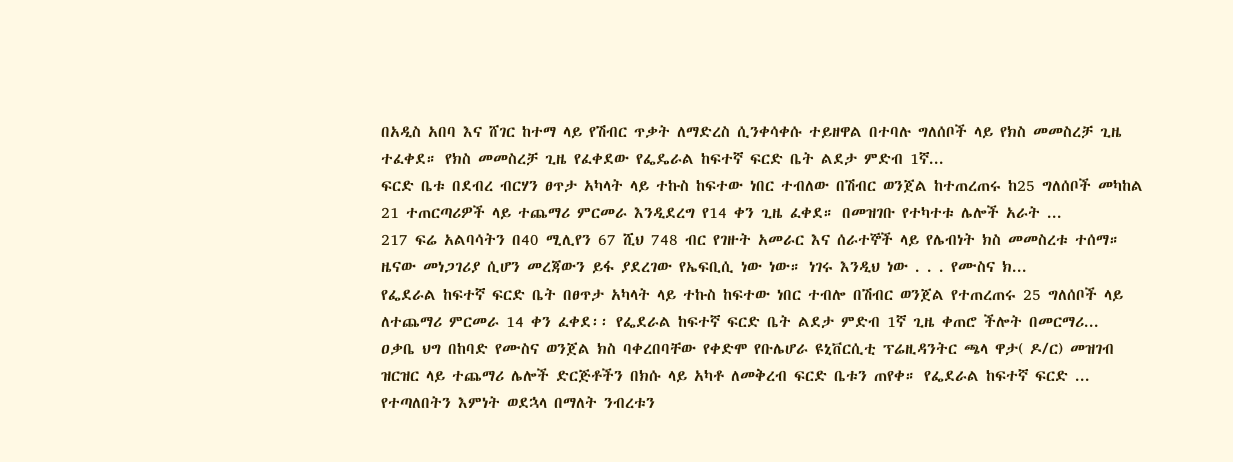በአዲስ አበባ እና ሸገር ከተማ ላይ የሽብር ጥቃት ለማድረስ ሲንቀሳቀሱ ተይዘዋል በተባሉ ግለሰቦች ላይ የክስ መመስረቻ ጊዜ ተፈቀደ። የክስ መመስረቻ ጊዜ የፈቀደው የፌዴራል ከፍተኛ ፍርድ ቤት ልደታ ምድብ 1ኛ...
ፍርድ ቤቱ በደብረ ብርሃን ፀጥታ አካላት ላይ ተኩስ ከፍተው ነበር ተብለው በሽብር ወንጀል ከተጠረጠሩ ከ25 ግለሰቦች መካከል 21 ተጠርጣሪዎች ላይ ተጨማሪ ምርመራ እንዲደረግ የ14 ቀን ጊዜ ፈቀደ። በመዝገቡ የተካተቱ ሌሎች አራት ...
217 ፍሬ አልባሳትን በ40 ሚሊየን 67 ሺህ 748 ብር የገዙት አመራር እና ሰራተኞች ላይ የሌብነት ክስ መመስረቱ ተሰማ። ዜናው መነጋገሪያ ሲሆን መረጃውን ይፋ ያደረገው የኤፍቢሲ ነው ነው። ነገሩ እንዲህ ነው . . . የሙስና ክ...
የፌደራል ከፍተኛ ፍርድ ቤት በፀጥታ አካላት ላይ ተኩስ ከፍተው ነበር ተብሎ በሽብር ወንጀል የተጠረጠሩ 25 ግለሰቦች ላይ ለተጨማሪ ምርመራ 14 ቀን ፈቀደ፡፡ የፌደራል ከፍተኛ ፍርድ ቤት ልደታ ምድብ 1ኛ ጊዜ ቀጠሮ ችሎት በመርማሪ...
ዐቃቤ ህግ በከባድ የሙስና ወንጀል ክስ ባቀረበባቸው የቀድሞ የቡሌሆራ ዩኒቨርሲቲ ፕሬዚዳንትር ጫላ ዋታ( ዶ/ር) መዝገብ ዝርዝር ላይ ተጨማሪ ሌሎች ድርጅቶችን በክሱ ላይ አካቶ ለመቅረብ ፍርድ ቤቱን ጠየቀ። የፌደራል ከፍተኛ ፍርድ ...
የተጣለበትን እምነት ወደኋላ በማለት ንብረቱን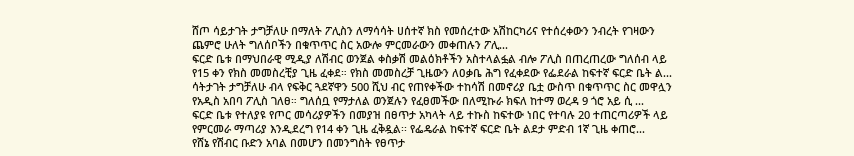ሸጦ ሳይታገት ታግቻለሁ በማለት ፖሊስን ለማሳሳት ሀሰተኛ ክስ የመሰረተው አሽከርካሪና የተሰረቀውን ንብረት የገዛውን ጨምሮ ሁለት ግለሰቦችን በቁጥጥር ስር አውሎ ምርመራውን መቀጠሉን ፖሊ...
ፍርድ ቤቱ በማህበራዊ ሚዲያ ለሽብር ወንጀል ቀስቃሽ መልዕክቶችን አስተላልፏል ብሎ ፖሊስ በጠረጠረው ግለሰብ ላይ የ15 ቀን የክስ መመስረቺያ ጊዜ ፈቀደ። የክስ መመስረቻ ጊዜውን ለዐቃቤ ሕግ የፈቀደው የፌደራል ከፍተኛ ፍርድ ቤት ል...
ሳትታገት ታግቻለሁ ብላ የፍቅር ጓደኛዋን 500 ሺህ ብር የጠየቀችው ተከሳሽ በመኖሪያ ቤቷ ውስጥ በቁጥጥር ስር መዋሏን የአዲስ አበባ ፖሊስ ገለፀ። ግለሰቧ የማታለል ወንጀሉን የፈፀመችው በለሚኩራ ክፍለ ከተማ ወረዳ 9 ጎሮ አይ ሲ ...
ፍርድ ቤቱ የተለያዩ የጦር መሳሪያዎችን በመያዝ በፀጥታ አካላት ላይ ተኩስ ከፍተው ነበር የተባሉ 20 ተጠርጣሪዎች ላይ የምርመራ ማጣሪያ እንዲደረግ የ14 ቀን ጊዜ ፈቅዷል፡፡ የፌዴራል ከፍተኛ ፍርድ ቤት ልደታ ምድብ 1ኛ ጊዜ ቀጠሮ...
የሸኔ የሽብር ቡድን አባል በመሆን በመንግስት የፀጥታ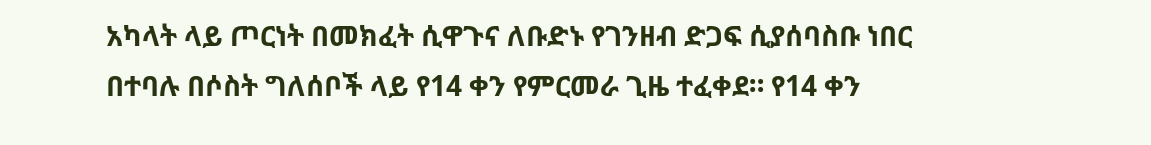አካላት ላይ ጦርነት በመክፈት ሲዋጉና ለቡድኑ የገንዘብ ድጋፍ ሲያሰባስቡ ነበር በተባሉ በሶስት ግለሰቦች ላይ የ14 ቀን የምርመራ ጊዜ ተፈቀደ። የ14 ቀን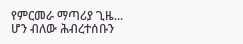የምርመራ ማጣሪያ ጊዜ...
ሆን ብለው ሕብረተሰቡን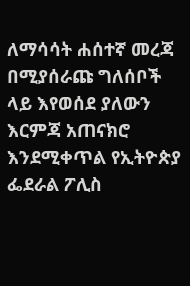ለማሳሳት ሐሰተኛ መረጃ በሚያሰራጩ ግለሰቦች ላይ እየወሰደ ያለውን እርምጃ አጠናክሮ እንደሚቀጥል የኢትዮጵያ ፌደራል ፖሊስ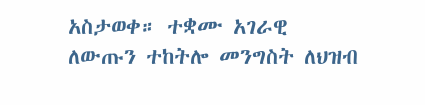አስታወቀ። ተቋሙ አገራዊ ለውጡን ተከትሎ መንግስት ለህዝብ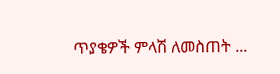ጥያቄዎች ምላሽ ለመስጠት ...